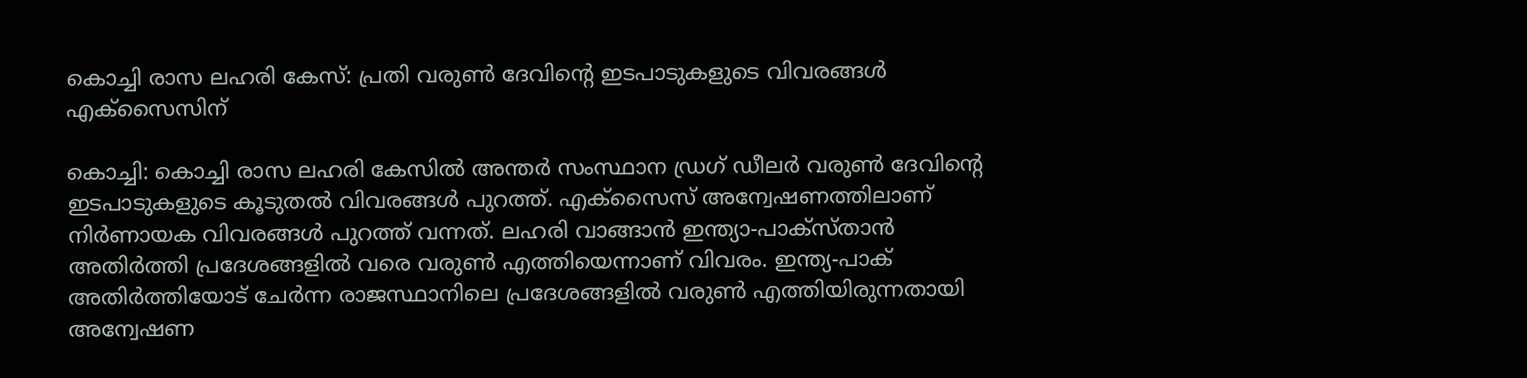കൊച്ചി രാസ ലഹരി കേസ്: പ്രതി വരുൺ ദേവിന്റെ ഇടപാടുകളുടെ വിവരങ്ങൾ എക്സൈസിന്

കൊച്ചി: കൊച്ചി രാസ ലഹരി കേസില്‍ അന്തര്‍ സംസ്ഥാന ഡ്രഗ് ഡീലര്‍ വരുണ്‍ ദേവിന്റെ ഇടപാടുകളുടെ കൂടുതല്‍ വിവരങ്ങള്‍ പുറത്ത്. എക്‌സൈസ് അന്വേഷണത്തിലാണ് നിര്‍ണായക വിവരങ്ങള്‍ പുറത്ത് വന്നത്. ലഹരി വാങ്ങാന്‍ ഇന്ത്യാ-പാക്‌സ്താന്‍ അതിര്‍ത്തി പ്രദേശങ്ങളില്‍ വരെ വരുണ്‍ എത്തിയെന്നാണ് വിവരം. ഇന്ത്യ-പാക് അതിര്‍ത്തിയോട് ചേര്‍ന്ന രാജസ്ഥാനിലെ പ്രദേശങ്ങളില്‍ വരുണ്‍ എത്തിയിരുന്നതായി അന്വേഷണ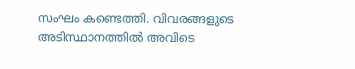സംഘം കണ്ടെത്തി. വിവരങ്ങളുടെ അടിസ്ഥാനത്തില്‍ അവിടെ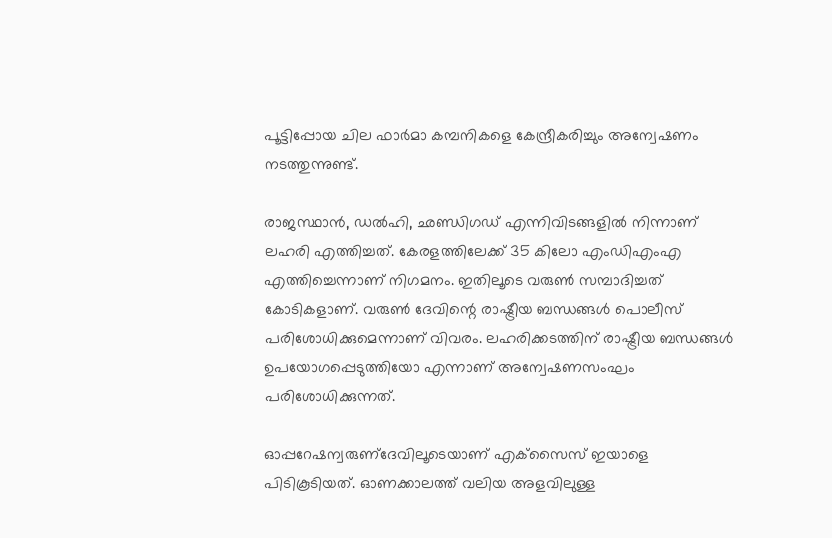പൂട്ടിപ്പോയ ചില ഫാര്‍മാ കമ്പനികളെ കേന്ദ്രീകരിച്ചും അന്വേഷണം നടത്തുന്നുണ്ട്.

രാജസ്ഥാന്‍, ഡല്‍ഹി, ഛണ്ഡിഗഡ് എന്നിവിടങ്ങളില്‍ നിന്നാണ് ലഹരി എത്തിച്ചത്. കേരളത്തിലേക്ക് 35 കിലോ എംഡിഎംഎ എത്തിച്ചെന്നാണ് നിഗമനം. ഇതിലൂടെ വരുണ്‍ സമ്പാദിച്ചത് കോടികളാണ്. വരുണ്‍ ദേവിന്റെ രാഷ്ട്രീയ ബന്ധങ്ങള്‍ പൊലീസ് പരിശോധിക്കുമെന്നാണ് വിവരം. ലഹരിക്കടത്തിന് രാഷ്ട്രീയ ബന്ധങ്ങള്‍ ഉപയോഗപ്പെടുത്തിയോ എന്നാണ് അന്വേഷണസംഘം പരിശോധിക്കുന്നത്.

ഓപ്പറേഷന്വരുണ്ദേവിലൂടെയാണ് എക്‌സൈസ് ഇയാളെ പിടികൂടിയത്. ഓണക്കാലത്ത് വലിയ അളവിലുള്ള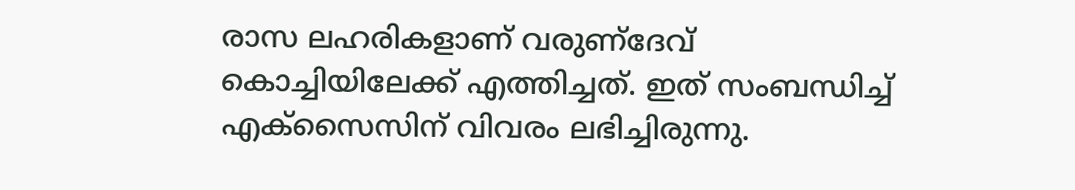രാസ ലഹരികളാണ് വരുണ്ദേവ് കൊച്ചിയിലേക്ക് എത്തിച്ചത്. ഇത് സംബന്ധിച്ച് എക്‌സൈസിന് വിവരം ലഭിച്ചിരുന്നു.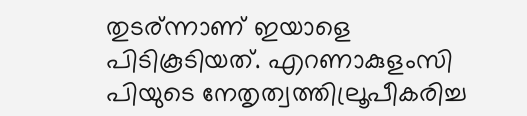തുടര്ന്നാണ് ഇയാളെ പിടികൂടിയത്. എറണാകുളംസി പിയുടെ നേതൃത്വത്തില്രൂപീകരിച്ച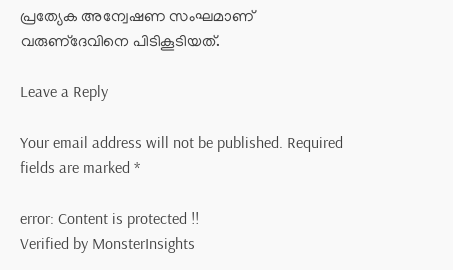പ്രത്യേക അന്വേഷണ സംഘമാണ് വരുണ്ദേവിനെ പിടികൂടിയത്.

Leave a Reply

Your email address will not be published. Required fields are marked *

error: Content is protected !!
Verified by MonsterInsights